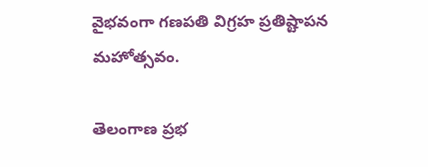వైభవంగా గణపతి విగ్రహ ప్రతిష్టాపన మహోత్సవం.

తెలంగాణ ప్రభ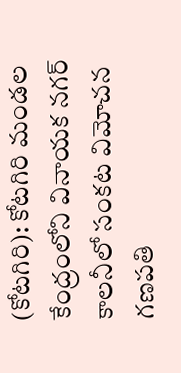(కోటగిరి): కోటగిరి మండల కేంద్రంలోని వినాయక నగర్ కాలనీలో సంకట విమోచన గణపతి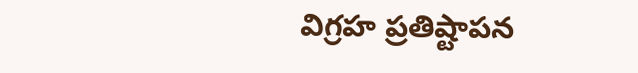విగ్రహ ప్రతిష్టాపన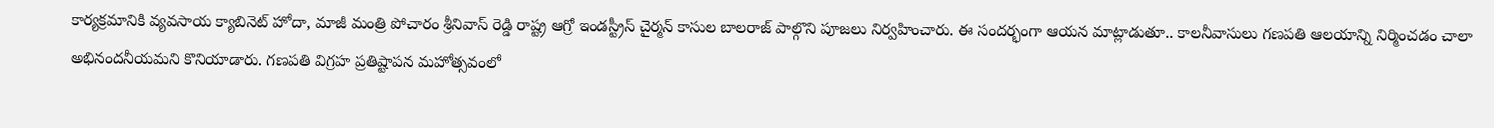కార్యక్రమానికి వ్యవసాయ క్యాబినెట్ హోదా, మాజీ మంత్రి పోచారం శ్రీనివాస్ రెడ్డి రాష్ట్ర ఆగ్రో ఇండస్ట్రీస్ చైర్మన్ కాసుల బాలరాజ్ పాల్గొని పూజలు నిర్వహించారు. ఈ సందర్భంగా ఆయన మాట్లాడుతూ.. కాలనీవాసులు గణపతి ఆలయాన్ని నిర్మించడం చాలా అభినందనీయమని కొనియాడారు. గణపతి విగ్రహ ప్రతిష్టాపన మహోత్సవంలో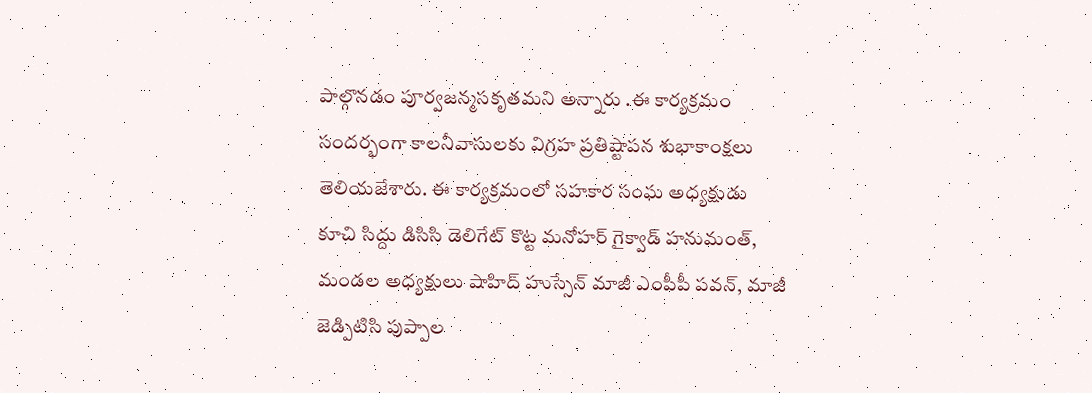పాల్గొనడం పూర్వజన్మసకృతమని అన్నారు .ఈ కార్యక్రమం సందర్భంగా కాలనీవాసులకు విగ్రహ ప్రతిష్టాపన శుభాకాంక్షలు తెలియజేశారు. ఈ కార్యక్రమంలో సహకార సంఘ అధ్యక్షుడు కూచి సిద్దు డిసిసి డెలిగేట్ కొట్ట మనోహర్ గైక్వాడ్ హనుమంత్, మండల అధ్యక్షులు షాహిద్ హుస్సేన్ మాజీ ఎంపీపీ పవన్, మాజీ జెడ్పిటిసి పుప్పాల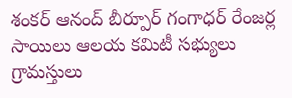శంకర్ ఆనంద్ బీర్పూర్ గంగాధర్ రేంజర్ల సాయిలు ఆలయ కమిటీ సభ్యులు గ్రామస్తులు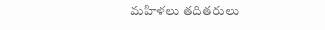మహిళలు తదితరులు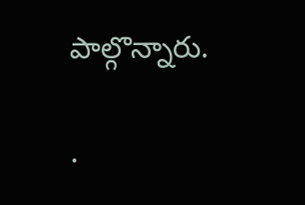పాల్గొన్నారు.

.